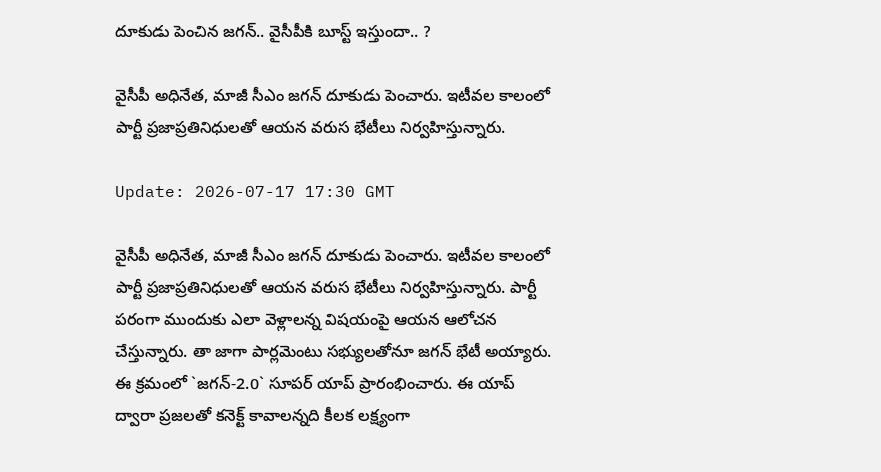దూకుడు పెంచిన జ‌గ‌న్‌.. వైసీపీకి బూస్ట్ ఇస్తుందా.. ?

వైసీపీ అధినేత, మాజీ సీఎం జ‌గ‌న్ దూకుడు పెంచారు. ఇటీవ‌ల కాలంలో పార్టీ ప్ర‌జాప్ర‌తినిధుల‌తో ఆయ‌న వ‌రుస భేటీలు నిర్వ‌హిస్తున్నారు.

Update: 2026-07-17 17:30 GMT

వైసీపీ అధినేత, మాజీ సీఎం జ‌గ‌న్ దూకుడు పెంచారు. ఇటీవ‌ల కాలంలో పార్టీ ప్ర‌జాప్ర‌తినిధుల‌తో ఆయ‌న వ‌రుస భేటీలు నిర్వ‌హిస్తున్నారు. పార్టీ ప‌రంగా ముందుకు ఎలా వెళ్లాల‌న్న విష‌యంపై ఆయ‌న ఆలోచ‌న చేస్తున్నారు. తా జాగా పార్ల‌మెంటు స‌భ్యుల‌తోనూ జ‌గ‌న్ భేటీ అయ్యారు. ఈ క్ర‌మంలో `జ‌గ‌న్‌-2.0` సూప‌ర్ యాప్ ప్రారంభించారు. ఈ యాప్ ద్వారా ప్ర‌జ‌ల‌తో క‌నెక్ట్ కావాల‌న్న‌ది కీల‌క ల‌క్ష్యంగా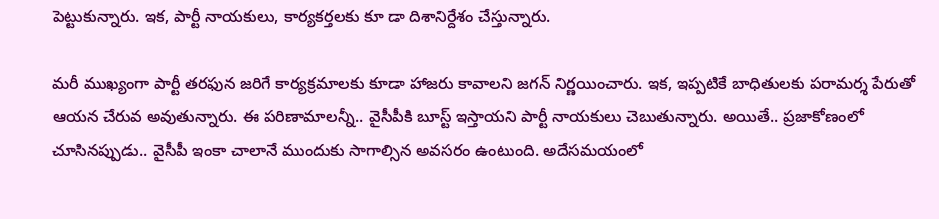పెట్టుకున్నారు. ఇక‌, పార్టీ నాయ‌కులు, కార్య‌క‌ర్త‌ల‌కు కూ డా దిశానిర్దేశం చేస్తున్నారు.

మ‌రీ ముఖ్యంగా పార్టీ త‌ర‌ఫున జ‌రిగే కార్య‌క్ర‌మాల‌కు కూడా హాజ‌రు కావాల‌ని జ‌గ‌న్ నిర్ణ‌యించారు. ఇక‌, ఇప్ప‌టికే బాధితుల‌కు ప‌రామ‌ర్శ పేరుతో ఆయ‌న చేరువ అవుతున్నారు. ఈ ప‌రిణామాల‌న్నీ.. వైసీపీకి బూస్ట్ ఇస్తాయ‌ని పార్టీ నాయ‌కులు చెబుతున్నారు. అయితే.. ప్ర‌జాకోణంలో చూసిన‌ప్పుడు.. వైసీపీ ఇంకా చాలానే ముందుకు సాగాల్సిన అవ‌స‌రం ఉంటుంది. అదేస‌మ‌యంలో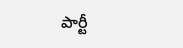పార్టీ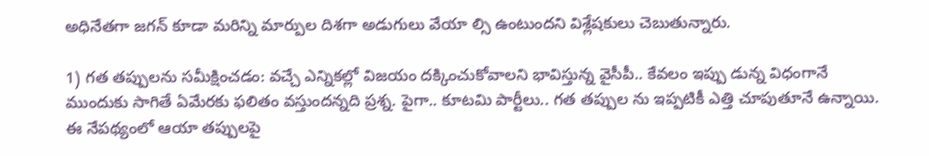అధినేత‌గా జ‌గ‌న్ కూడా మ‌రిన్ని మార్పుల దిశ‌గా అడుగులు వేయా ల్సి ఉంటుంద‌ని విశ్లేష‌కులు చెబుతున్నారు.

1) గ‌త త‌ప్పుల‌ను సమీక్షించ‌డం: వ‌చ్చే ఎన్నిక‌ల్లో విజ‌యం ద‌క్కించుకోవాల‌ని భావిస్తున్న వైసీపీ.. కేవలం ఇప్పు డున్న విధంగానే ముందుకు సాగితే ఏమేర‌కు ఫ‌లితం వ‌స్తుంద‌న్న‌ది ప్ర‌శ్న‌. పైగా.. కూట‌మి పార్టీలు.. గ‌త త‌ప్పుల ను ఇప్ప‌టికీ ఎత్తి చూపుతూనే ఉన్నాయి. ఈ నేప‌థ్యంలో ఆయా త‌ప్పుల‌పై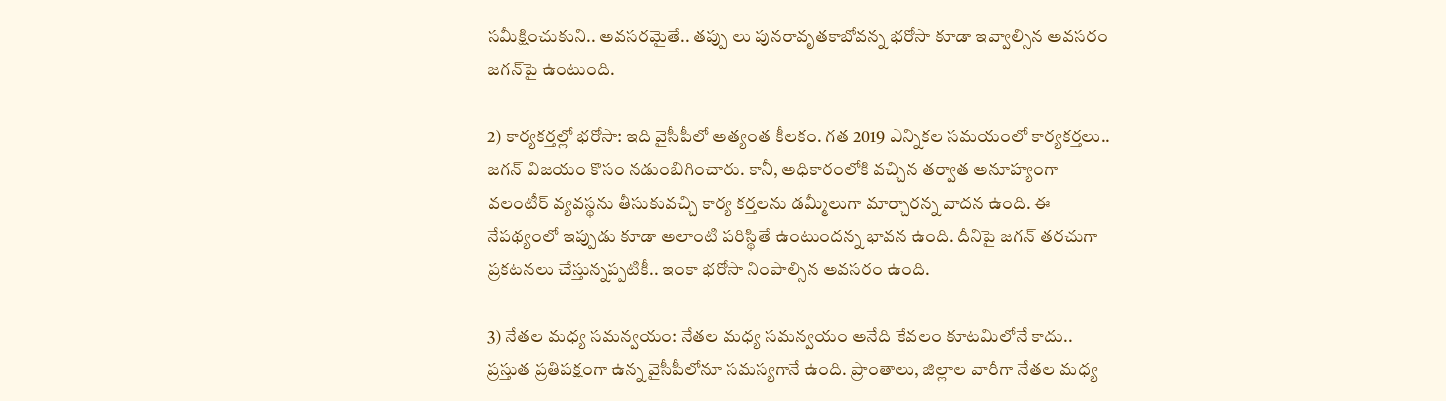స‌మీక్షించుకుని.. అవ‌స‌ర‌మైతే.. త‌ప్పు లు పున‌రావృత‌కాబోవ‌న్న భ‌రోసా కూడా ఇవ్వాల్సిన అవ‌స‌రం జ‌గ‌న్‌పై ఉంటుంది.

2) కార్య‌క‌ర్త‌ల్లో భ‌రోసా: ఇది వైసీపీలో అత్యంత కీల‌కం. గ‌త 2019 ఎన్నిక‌ల స‌మయంలో కార్య‌క‌ర్త‌లు.. జ‌గ‌న్ విజ‌యం కొసం న‌డుంబిగించారు. కానీ, అధికారంలోకి వ‌చ్చిన త‌ర్వాత అనూహ్యంగా వ‌లంటీర్ వ్య‌వ‌స్థ‌ను తీసుకువ‌చ్చి కార్య క‌ర్త‌ల‌ను డ‌మ్మీలుగా మార్చార‌న్న వాద‌న ఉంది. ఈ నేప‌థ్యంలో ఇప్పుడు కూడా అలాంటి పరిస్థితే ఉంటుంద‌న్న భావ‌న ఉంది. దీనిపై జ‌గ‌న్ త‌ర‌చుగా ప్ర‌క‌ట‌న‌లు చేస్తున్న‌ప్ప‌టికీ.. ఇంకా భ‌రోసా నింపాల్సిన అవ‌స‌రం ఉంది.

3) నేత‌ల మ‌ధ్య స‌మ‌న్వ‌యం: నేత‌ల మ‌ధ్య స‌మ‌న్వ‌యం అనేది కేవ‌లం కూట‌మిలోనే కాదు.. ప్ర‌స్తుత ప్ర‌తిప‌క్షంగా ఉన్న వైసీపీలోనూ స‌మ‌స్య‌గానే ఉంది. ప్రాంతాలు, జిల్లాల వారీగా నేత‌ల మ‌ధ్య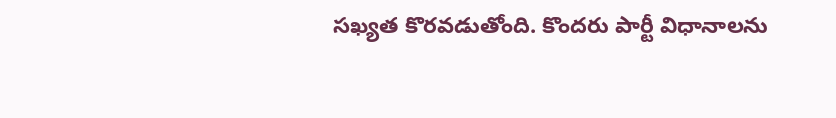స‌ఖ్య‌త కొర‌వ‌డుతోంది. కొంద‌రు పార్టీ విధానాల‌ను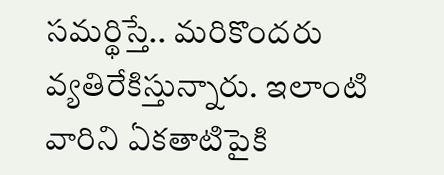స‌మ‌ర్థిస్తే.. మ‌రికొంద‌రు వ్య‌తిరేకిస్తున్నారు. ఇలాంటి వారిని ఏక‌తాటిపైకి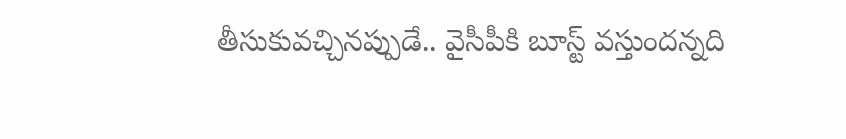తీసుకువ‌చ్చిన‌ప్పుడే.. వైసీపీకి బూస్ట్ వ‌స్తుంద‌న్న‌ది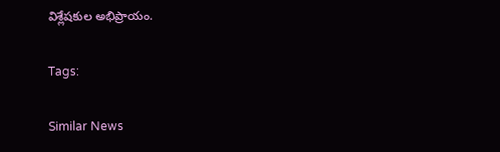విశ్లేష‌కుల అభిప్రాయం.

Tags:

Similar News